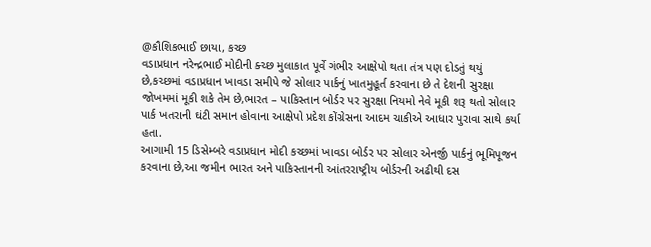@કૌશિકભાઈ છાયા, કચ્છ
વડાપ્રધાન નરેન્દ્રભાઈ મોદીની ક્ચ્છ મુલાકાત પૂર્વે ગંભીર આક્ષેપો થતા તંત્ર પણ દોડતું થયું છે,કચ્છમાં વડાપ્રધાન ખાવડા સમીપે જે સોલાર પાર્કનું ખાતમુહૂર્ત કરવાના છે તે દેશની સુરક્ષા જોખમમાં મૂકી શકે તેમ છે,ભારત – પાકિસ્તાન બોર્ડર પર સુરક્ષા નિયમો નેવે મૂકી શરૂ થતો સોલાર પાર્ક ખતરાની ઘંટી સમાન હોવાના આક્ષેપો પ્રદેશ કોંગ્રેસના આદમ ચાકીએ આધાર પુરાવા સાથે કર્યા હતા.
આગામી 15 ડિસેમ્બરે વડાપ્રધાન મોદી કચ્છમાં ખાવડા બોર્ડર પર સોલાર એનર્જી પાર્કનું ભૂમિપૂજન કરવાના છે,આ જમીન ભારત અને પાકિસ્તાનની આંતરરાષ્ટ્રીય બોર્ડરની અઢીથી દસ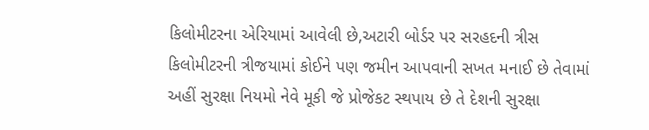કિલોમીટરના એરિયામાં આવેલી છે,અટારી બોર્ડર પર સરહદની ત્રીસ કિલોમીટરની ત્રીજયામાં કોઈને પણ જમીન આપવાની સખત મનાઈ છે તેવામાં અહીં સુરક્ષા નિયમો નેવે મૂકી જે પ્રોજેકટ સ્થપાય છે તે દેશની સુરક્ષા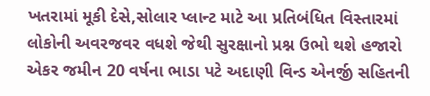ખતરામાં મૂકી દેસે,સોલાર પ્લાન્ટ માટે આ પ્રતિબંધિત વિસ્તારમાં લોકોની અવરજવર વધશે જેથી સુરક્ષાનો પ્રશ્ન ઉભો થશે હજારો એકર જમીન 20 વર્ષના ભાડા પટે અદાણી વિન્ડ એનર્જી સહિતની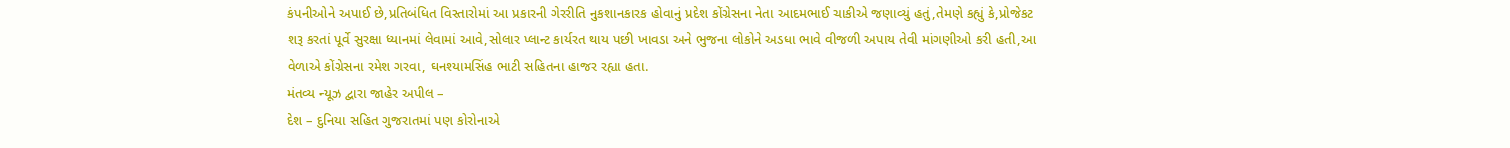કંપનીઓને અપાઈ છે,પ્રતિબંધિત વિસ્તારોમાં આ પ્રકારની ગેરરીતિ નુકશાનકારક હોવાનું પ્રદેશ કોંગ્રેસના નેતા આદમભાઈ ચાકીએ જણાવ્યું હતું,તેમણે કહ્યું કે,પ્રોજેકટ શરૂ કરતાં પૂર્વે સુરક્ષા ધ્યાનમાં લેવામાં આવે,સોલાર પ્લાન્ટ કાર્યરત થાય પછી ખાવડા અને ભુજના લોકોને અડધા ભાવે વીજળી અપાય તેવી માંગણીઓ કરી હતી,આ વેળાએ કોંગ્રેસના રમેશ ગરવા, ઘનશ્યામસિંહ ભાટી સહિતના હાજર રહ્યા હતા.
મંતવ્ય ન્યૂઝ દ્વારા જાહેર અપીલ –
દેશ – દુનિયા સહિત ગુજરાતમાં પણ કોરોનાએ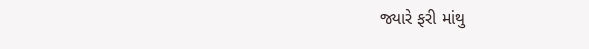જ્યારે ફરી માંથુ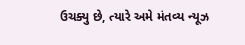ઉચક્યુ છે, ત્યારે અમે મંતવ્ય ન્યૂઝ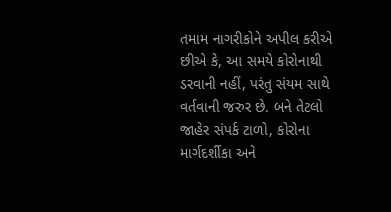તમામ નાગરીકોને અપીલ કરીએ છીએ કે, આ સમયે કોરોનાથી ડરવાની નહીં, પરંતુ સંયમ સાથે વર્તવાની જરુર છે. બને તેટલો જાહેર સંપર્ક ટાળો, કોરોના માર્ગદર્શીકા અને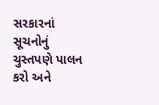સરકારનાં સૂચનોનું ચુસ્તપણે પાલન કરો અને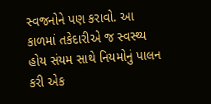સ્વજનોને પણ કરાવો. આ કાળમાં તકેદારીએ જ સ્વસ્થ્ય હોય સંયમ સાથે નિયમોનું પાલન કરી એક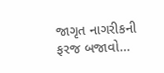જાગૃત નાગરીકની ફરજ બજાવો…